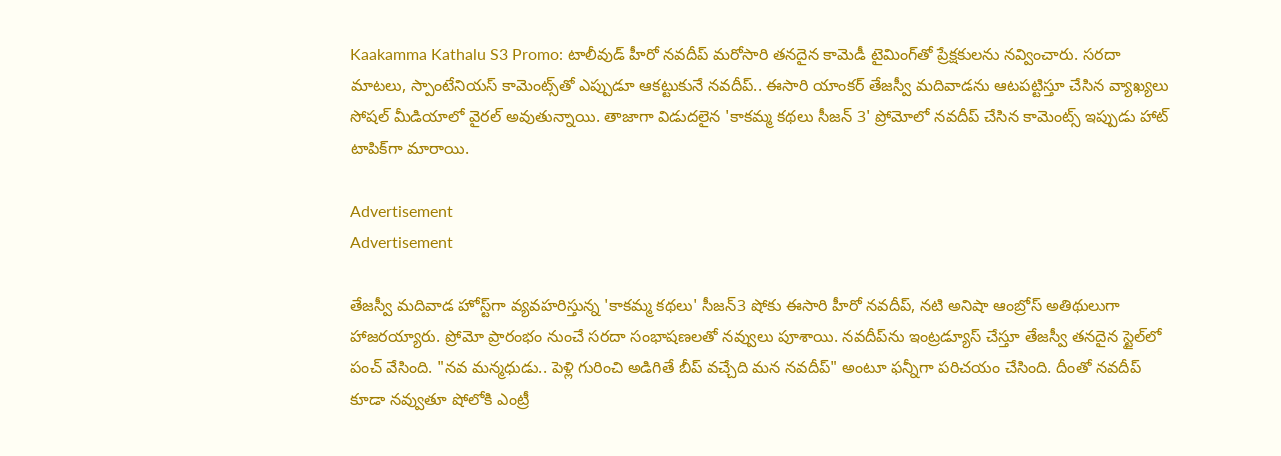Kaakamma Kathalu S3 Promo: టాలీవుడ్ హీరో నవదీప్ మరోసారి తనదైన కామెడీ టైమింగ్‌తో ప్రేక్షకులను నవ్వించారు. సరదా మాటలు, స్పాంటేనియస్ కామెంట్స్‌తో ఎప్పుడూ ఆకట్టుకునే నవదీప్.. ఈసారి యాంకర్ తేజస్వీ మదివాడను ఆటపట్టిస్తూ చేసిన వ్యాఖ్యలు సోషల్ మీడియాలో వైరల్ అవుతున్నాయి. తాజాగా విడుదలైన 'కాకమ్మ కథలు సీజన్ 3' ప్రోమోలో నవదీప్ చేసిన కామెంట్స్ ఇప్పుడు హాట్ టాపిక్‌గా మారాయి.

Advertisement
Advertisement

తేజస్వీ మదివాడ హోస్ట్‌గా వ్యవహరిస్తున్న 'కాకమ్మ కథలు' సీజన్3 షోకు ఈసారి హీరో నవదీప్, నటి అనిషా ఆంబ్రోస్ అతిథులుగా హాజరయ్యారు. ప్రోమో ప్రారంభం నుంచే సరదా సంభాషణలతో నవ్వులు పూశాయి. నవదీప్‌ను ఇంట్రడ్యూస్ చేస్తూ తేజస్వీ తనదైన స్టైల్‌లో పంచ్ వేసింది. "నవ మన్మధుడు.. పెళ్లి గురించి అడిగితే బీప్ వచ్చేది మన నవదీప్" అంటూ ఫన్నీగా పరిచయం చేసింది. దీంతో నవదీప్ కూడా నవ్వుతూ షోలోకి ఎంట్రీ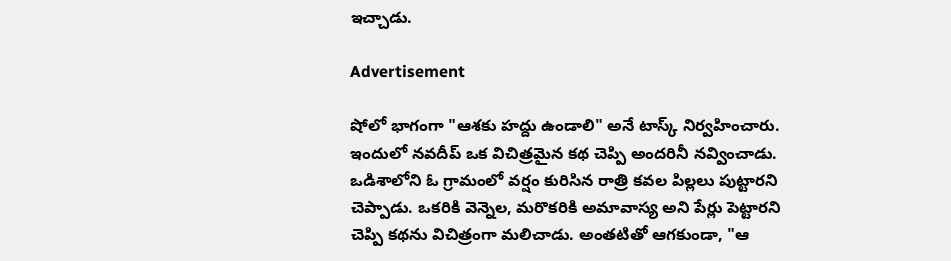ఇచ్చాడు.

Advertisement

షోలో భాగంగా "ఆశకు హద్దు ఉండాలి" అనే టాస్క్ నిర్వహించారు. ఇందులో నవదీప్ ఒక విచిత్రమైన కథ చెప్పి అందరినీ నవ్వించాడు. ఒడిశాలోని ఓ గ్రామంలో వర్షం కురిసిన రాత్రి కవల పిల్లలు పుట్టారని చెప్పాడు. ఒకరికి వెన్నెల, మరొకరికి అమావాస్య అని పేర్లు పెట్టారని చెప్పి కథను విచిత్రంగా మలిచాడు. అంతటితో ఆగకుండా, "ఆ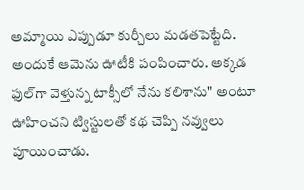అమ్మాయి ఎప్పుడూ కుర్చీలు మడతపెట్టేది. అందుకే ఆమెను ఊటీకి పంపించారు. అక్కడ ఫుల్‌గా వెళ్తున్న టాక్సీలో నేను కలిశాను" అంటూ ఊహించని ట్విస్టులతో కథ చెప్పి నవ్వులు పూయించాడు.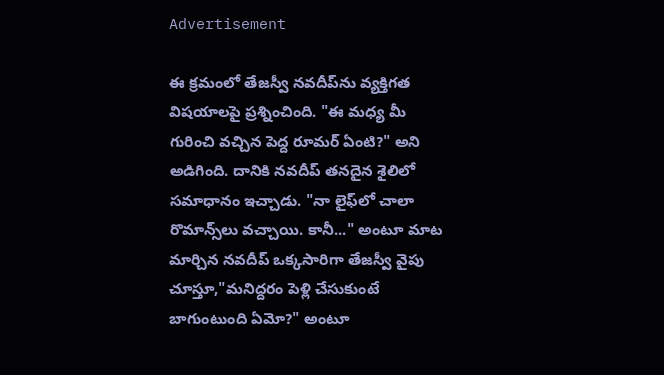Advertisement

ఈ క్రమంలో తేజస్వీ నవదీప్‌ను వ్యక్తిగత విషయాలపై ప్రశ్నించింది. "ఈ మధ్య మీ గురించి వచ్చిన పెద్ద రూమర్ ఏంటి?" అని అడిగింది. దానికి నవదీప్ తనదైన శైలిలో సమాధానం ఇచ్చాడు. "నా లైఫ్‌లో చాలా రొమాన్స్‌లు వచ్చాయి. కానీ..." అంటూ మాట మార్చిన నవదీప్ ఒక్కసారిగా తేజస్వీ వైపు చూస్తూ,"మనిద్దరం పెళ్లి చేసుకుంటే బాగుంటుంది ఏమో?" అంటూ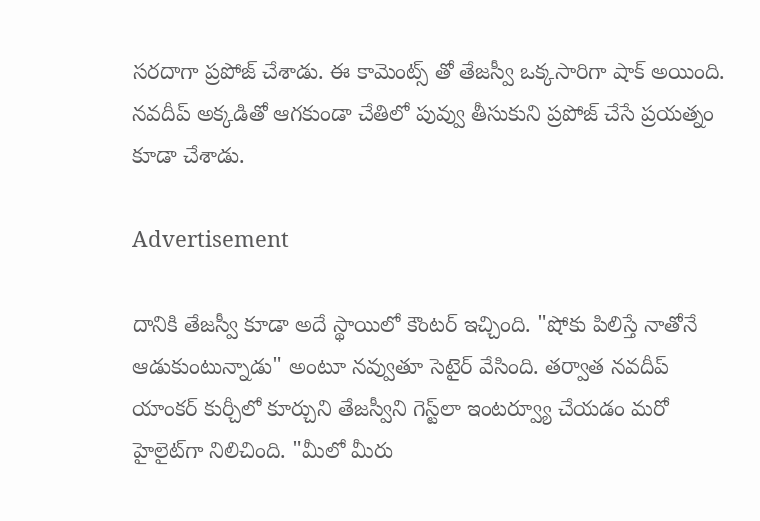సరదాగా ప్రపోజ్ చేశాడు. ఈ కామెంట్స్ తో తేజస్వీ ఒక్కసారిగా షాక్ అయింది. నవదీప్ అక్కడితో ఆగకుండా చేతిలో పువ్వు తీసుకుని ప్రపోజ్ చేసే ప్రయత్నం కూడా చేశాడు.

Advertisement

దానికి తేజస్వీ కూడా అదే స్థాయిలో కౌంటర్ ఇచ్చింది. "షోకు పిలిస్తే నాతోనే ఆడుకుంటున్నాడు" అంటూ నవ్వుతూ సెటైర్ వేసింది. తర్వాత నవదీప్ యాంకర్ కుర్చీలో కూర్చుని తేజస్వీని గెస్ట్‌లా ఇంటర్వ్యూ చేయడం మరో హైలైట్‌గా నిలిచింది. "మీలో మీరు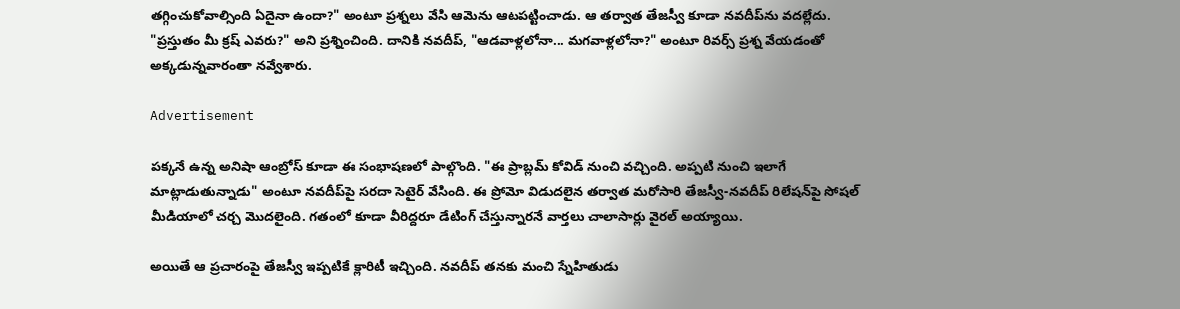తగ్గించుకోవాల్సింది ఏదైనా ఉందా?" అంటూ ప్రశ్నలు వేసి ఆమెను ఆటపట్టించాడు. ఆ తర్వాత తేజస్వీ కూడా నవదీప్‌ను వదల్లేదు. "ప్రస్తుతం మీ క్రష్ ఎవరు?" అని ప్రశ్నించింది. దానికి నవదీప్, "ఆడవాళ్లలోనా... మగవాళ్లలోనా?" అంటూ రివర్స్ ప్రశ్న వేయడంతో అక్కడున్నవారంతా నవ్వేశారు.

Advertisement

పక్కనే ఉన్న అనిషా ఆంబ్రోస్ కూడా ఈ సంభాషణలో పాల్గొంది. "ఈ ప్రాబ్లమ్ కోవిడ్ నుంచి వచ్చింది. అప్పటి నుంచి ఇలాగే మాట్లాడుతున్నాడు" అంటూ నవదీప్‌పై సరదా సెటైర్ వేసింది. ఈ ప్రోమో విడుదలైన తర్వాత మరోసారి తేజస్వీ-నవదీప్ రిలేషన్‌పై సోషల్ మీడియాలో చర్చ మొదలైంది. గతంలో కూడా వీరిద్దరూ డేటింగ్ చేస్తున్నారనే వార్తలు చాలాసార్లు వైరల్ అయ్యాయి.

అయితే ఆ ప్రచారంపై తేజస్వీ ఇప్పటికే క్లారిటీ ఇచ్చింది. నవదీప్ తనకు మంచి స్నేహితుడు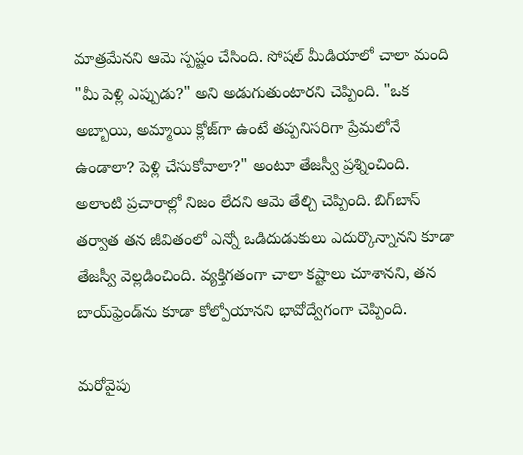మాత్రమేనని ఆమె స్పష్టం చేసింది. సోషల్ మీడియాలో చాలా మంది "మీ పెళ్లి ఎప్పుడు?" అని అడుగుతుంటారని చెప్పింది. "ఒక అబ్బాయి, అమ్మాయి క్లోజ్‌గా ఉంటే తప్పనిసరిగా ప్రేమలోనే ఉండాలా? పెళ్లి చేసుకోవాలా?" అంటూ తేజస్వీ ప్రశ్నించింది. అలాంటి ప్రచారాల్లో నిజం లేదని ఆమె తేల్చి చెప్పింది. బిగ్‌బాస్ తర్వాత తన జీవితంలో ఎన్నో ఒడిదుడుకులు ఎదుర్కొన్నానని కూడా తేజస్వీ వెల్లడించింది. వ్యక్తిగతంగా చాలా కష్టాలు చూశానని, తన బాయ్‌ఫ్రెండ్‌ను కూడా కోల్పోయానని భావోద్వేగంగా చెప్పింది.

మరోవైపు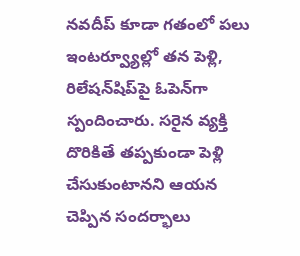నవదీప్ కూడా గతంలో పలు ఇంటర్వ్యూల్లో తన పెళ్లి, రిలేషన్‌షిప్‌పై ఓపెన్‌గా స్పందించారు. సరైన వ్యక్తి దొరికితే తప్పకుండా పెళ్లి చేసుకుంటానని ఆయన చెప్పిన సందర్భాలు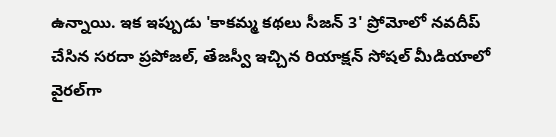ఉన్నాయి. ఇక ఇప్పుడు 'కాకమ్మ కథలు సీజన్ 3' ప్రోమోలో నవదీప్ చేసిన సరదా ప్రపోజల్, తేజస్వీ ఇచ్చిన రియాక్షన్ సోషల్ మీడియాలో వైరల్‌గా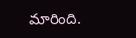మారింది.